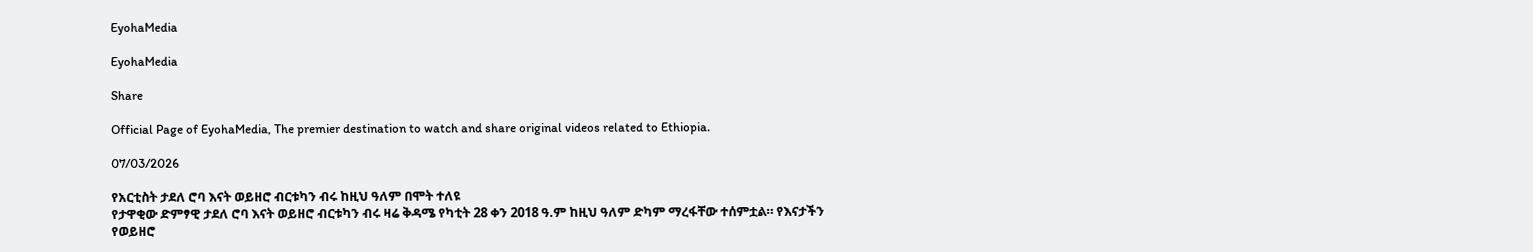EyohaMedia

EyohaMedia

Share

Official Page of EyohaMedia, The premier destination to watch and share original videos related to Ethiopia.

07/03/2026

የአርቲስት ታደለ ሮባ እናት ወይዘሮ ብርቱካን ብሩ ከዚህ ዓለም በሞት ተለዩ
የታዋቂው ድምፃዊ ታደለ ሮባ እናት ወይዘሮ ብርቱካን ብሩ ዛሬ ቅዳሜ የካቲት 28 ቀን 2018 ዓ.ም ከዚህ ዓለም ድካም ማረፋቸው ተሰምቷል። የእናታችን የወይዘሮ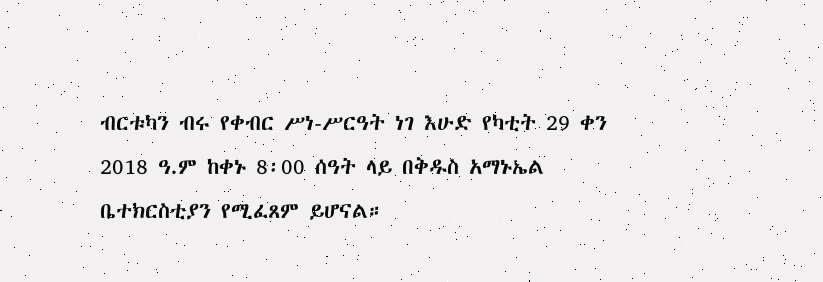ብርቱካን ብሩ የቀብር ሥነ-ሥርዓት ነገ እሁድ የካቲት 29 ቀን 2018 ዓ.ም ከቀኑ 8፡00 ሰዓት ላይ በቅዱስ አማኑኤል ቤተክርስቲያን የሚፈጸም ይሆናል።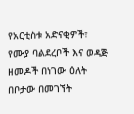የአርቲስቱ አድናቂዎች፣ የሙያ ባልደረቦች እና ወዳጅ ዘመዶች በነገው ዕለት በቦታው በመገኘት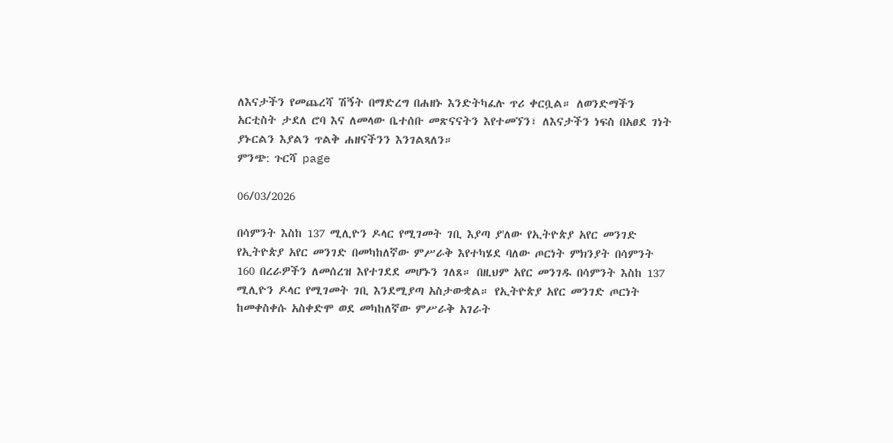ለእናታችን የመጨረሻ ሽኝት በማድረግ በሐዘኑ እንድትካፈሉ ጥሪ ቀርቧል። ለወንድማችን አርቲስት ታደለ ሮባ እና ለመላው ቤተሰቡ መጽናናትን እየተመኘን፣ ለእናታችን ነፍስ በአፀደ ገነት ያኑርልን እያልን ጥልቅ ሐዘናችንን እንገልጻለን።
ምንጭ: ጉርሻ page

06/03/2026

በሳምንት እስከ 137 ሚሊዮን ዶላር የሚገመት ገቢ እያጣ ያ'ለው የኢትዮጵያ አየር መንገድ
የኢትዮጵያ አየር መንገድ በመካከለኛው ምሥራቅ እየተካሄደ ባለው ጦርነት ምክንያት በሳምንት 160 በረራዎችን ለመሰረዝ እየተገደደ መሆኑን ገለጸ። በዚህም አየር መንገዱ በሳምንት እስከ 137 ሚሊዮን ዶላር የሚገመት ገቢ እንደሚያጣ አስታውቋል። የኢትዮጵያ አየር መንገድ ጦርነት ከመቀስቀሱ አስቀድሞ ወደ መካከለኛው ምሥራቅ አገራት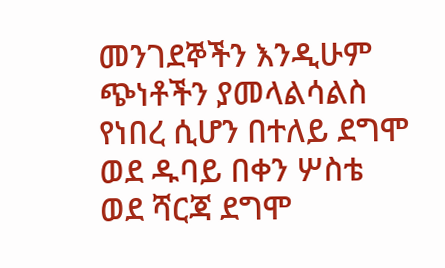መንገደኞችን እንዲሁም ጭነቶችን ያመላልሳልስ የነበረ ሲሆን በተለይ ደግሞ ወደ ዱባይ በቀን ሦስቴ ወደ ሻርጃ ደግሞ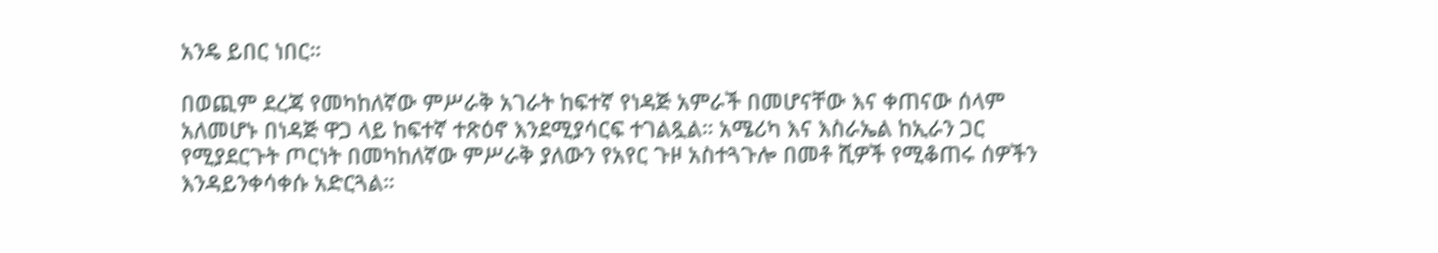አንዴ ይበር ነበር።

በወጪም ደረጃ የመካከለኛው ምሥራቅ አገራት ከፍተኛ የነዳጅ አምራች በመሆናቸው እና ቀጠናው ሰላም አለመሆኑ በነዳጅ ዋጋ ላይ ከፍተኛ ተጽዕኖ እንደሚያሳርፍ ተገልጿል። አሜሪካ እና እስራኤል ከኢራን ጋር የሚያደርጉት ጦርነት በመካከለኛው ምሥራቅ ያለውን የአየር ጉዞ አስተጓጉሎ በመቶ ሺዎች የሚቆጠሩ ሰዎችን እንዳይንቀሳቀሱ አድርጓል።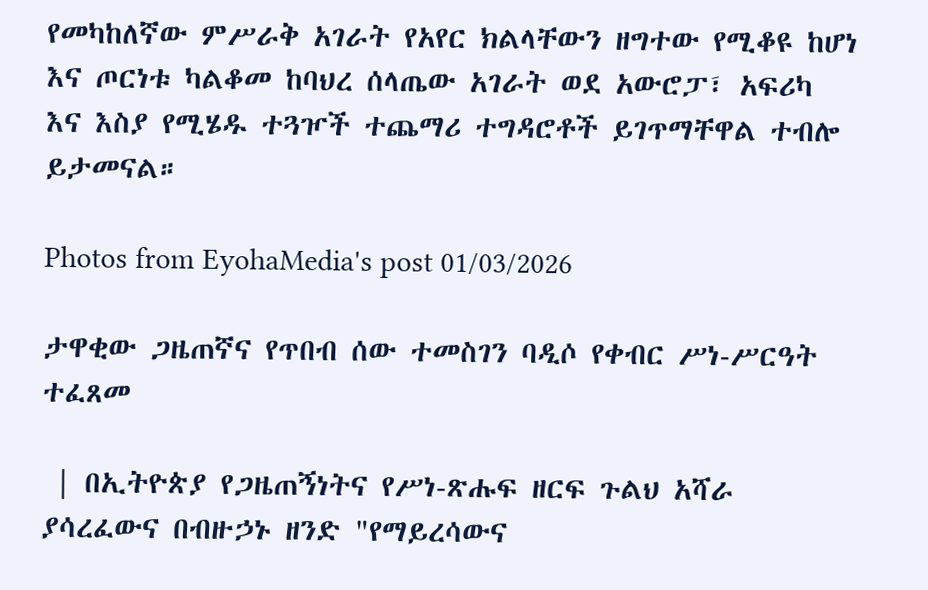የመካከለኛው ምሥራቅ አገራት የአየር ክልላቸውን ዘግተው የሚቆዩ ከሆነ እና ጦርነቱ ካልቆመ ከባህረ ሰላጤው አገራት ወደ አውሮፓ፣ አፍሪካ እና እስያ የሚሄዱ ተጓዦች ተጨማሪ ተግዳሮቶች ይገጥማቸዋል ተብሎ ይታመናል።

Photos from EyohaMedia's post 01/03/2026

ታዋቂው ጋዜጠኛና የጥበብ ሰው ተመስገን ባዲሶ የቀብር ሥነ-ሥርዓት ተፈጸመ

 | በኢትዮጵያ የጋዜጠኝነትና የሥነ-ጽሑፍ ዘርፍ ጉልህ አሻራ ያሳረፈውና በብዙኃኑ ዘንድ "የማይረሳውና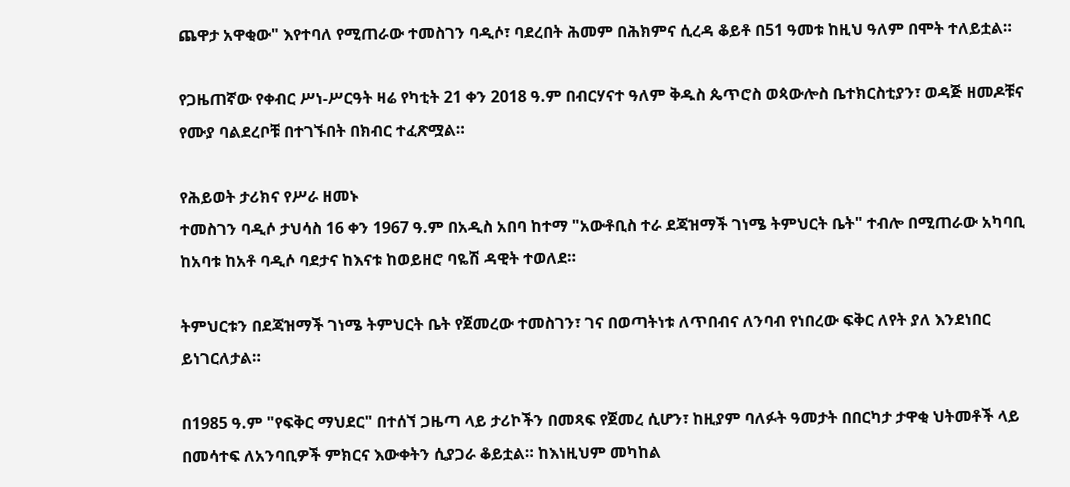ጨዋታ አዋቂው" እየተባለ የሚጠራው ተመስገን ባዲሶ፣ ባደረበት ሕመም በሕክምና ሲረዳ ቆይቶ በ51 ዓመቱ ከዚህ ዓለም በሞት ተለይቷል።

የጋዜጠኛው የቀብር ሥነ-ሥርዓት ዛሬ የካቲት 21 ቀን 2018 ዓ.ም በብርሃናተ ዓለም ቅዱስ ጴጥሮስ ወጳውሎስ ቤተክርስቲያን፣ ወዳጅ ዘመዶቹና የሙያ ባልደረቦቹ በተገኙበት በክብር ተፈጽሟል።

የሕይወት ታሪክና የሥራ ዘመኑ
ተመስገን ባዲሶ ታህሳስ 16 ቀን 1967 ዓ.ም በአዲስ አበባ ከተማ "አውቶቢስ ተራ ደጃዝማች ገነሜ ትምህርት ቤት" ተብሎ በሚጠራው አካባቢ ከአባቱ ከአቶ ባዲሶ ባደታና ከእናቱ ከወይዘሮ ባዬሽ ዳዊት ተወለደ።

ትምህርቱን በደጃዝማች ገነሜ ትምህርት ቤት የጀመረው ተመስገን፣ ገና በወጣትነቱ ለጥበብና ለንባብ የነበረው ፍቅር ለየት ያለ እንደነበር ይነገርለታል።

በ1985 ዓ.ም "የፍቅር ማህደር" በተሰኘ ጋዜጣ ላይ ታሪኮችን በመጻፍ የጀመረ ሲሆን፣ ከዚያም ባለፉት ዓመታት በበርካታ ታዋቂ ህትመቶች ላይ በመሳተፍ ለአንባቢዎች ምክርና እውቀትን ሲያጋራ ቆይቷል። ከእነዚህም መካከል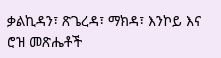ቃልኪዳን፣ ጽጌረዳ፣ ማክዳ፣ እንኮይ እና ሮዝ መጽሔቶች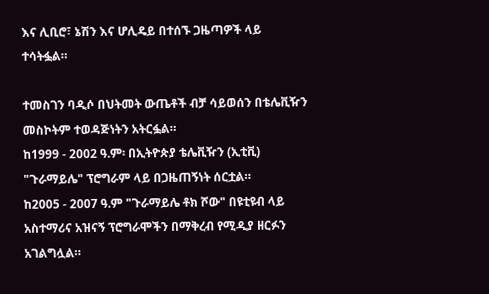እና ሊቢሮ፣ ኔሽን እና ሆሊዴይ በተሰኙ ጋዜጣዎች ላይ ተሳትፏል።

ተመስገን ባዲሶ በህትመት ውጤቶች ብቻ ሳይወሰን በቴሌቪዥን መስኮትም ተወዳጅነትን አትርፏል።
ከ1999 - 2002 ዓ.ም፡ በኢትዮጵያ ቴሌቪዥን (ኢቲቪ) "ጉራማይሌ" ፕሮግራም ላይ በጋዜጠኝነት ሰርቷል።
ከ2005 - 2007 ዓ.ም "ጉራማይሌ ቶክ ሾው" በዩቲዩብ ላይ አስተማሪና አዝናኝ ፕሮግራሞችን በማቅረብ የሚዲያ ዘርፉን አገልግሏል።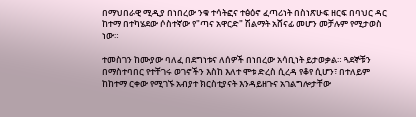በማህበራዊ ሚዲያ በነበረው ንቁ ተሳትፎና ተፅዕኖ ፈጣሪነት በስነጽሁፍ ዘርፍ በባህር ዳር ከተማ በተካሄደው ሶስተኛው የ"ጣና አዋርድ" ሽልማት አሸናፊ መሆን መቻሉም የሚታወስ ነው።

ተመስገን ከሙያው ባለፈ በደግነቱና ለሰዎች በነበረው አሳቢነት ይታወቃል። ጓደኞቹን በማስተባበር የተቸገሩ ወገኖችን እስከ እለተ ሞቱ ድረስ ሲረዳ የቆየ ሲሆን፣ በተለይም ከከተማ ርቀው የሚገኙ አብያተ ክርስቲያናት እንዳይዘጉና አገልግሎታቸው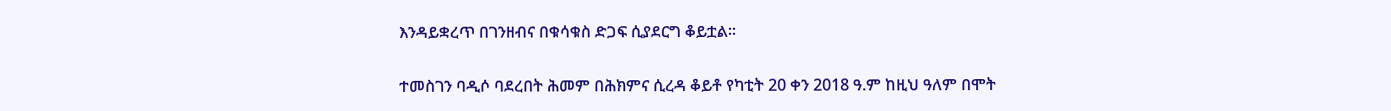እንዳይቋረጥ በገንዘብና በቁሳቁስ ድጋፍ ሲያደርግ ቆይቷል።

ተመስገን ባዲሶ ባደረበት ሕመም በሕክምና ሲረዳ ቆይቶ የካቲት 20 ቀን 2018 ዓ.ም ከዚህ ዓለም በሞት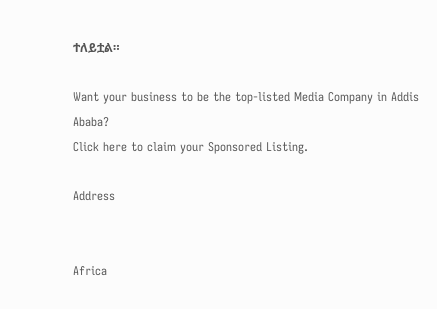ተለይቷል።

Want your business to be the top-listed Media Company in Addis Ababa?
Click here to claim your Sponsored Listing.

Address


Africa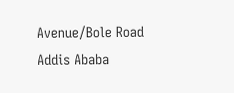Avenue/Bole Road
Addis Ababa